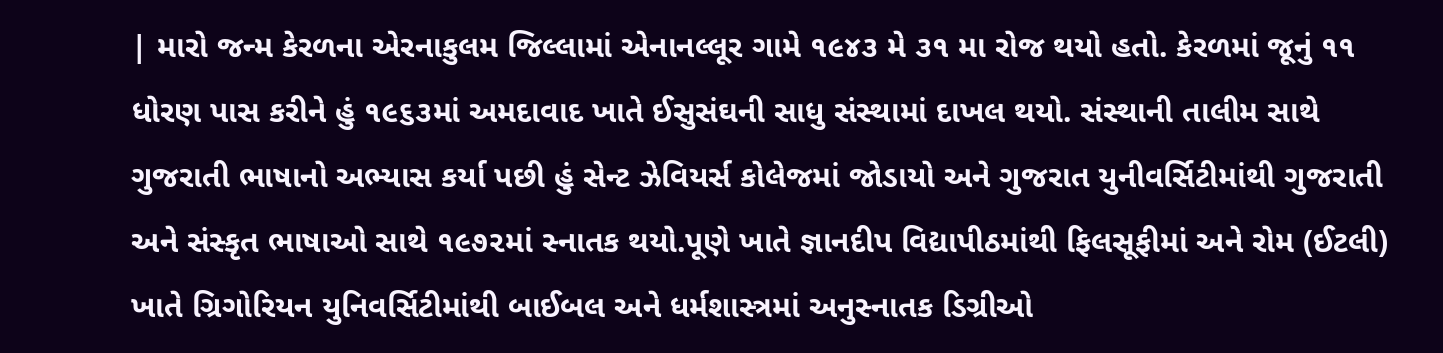| મારો જન્મ કેરળના એરનાકુલમ જિલ્લામાં એનાનલ્લૂર ગામે ૧૯૪૩ મે ૩૧ મા રોજ થયો હતો. કેરળમાં જૂનું ૧૧ ધોરણ પાસ કરીને હું ૧૯૬૩માં અમદાવાદ ખાતે ઈસુસંઘની સાધુ સંસ્થામાં દાખલ થયો. સંસ્થાની તાલીમ સાથે ગુજરાતી ભાષાનો અભ્યાસ કર્યા પછી હું સેન્ટ ઝેવિયર્સ કોલેજમાં જોડાયો અને ગુજરાત યુનીવર્સિટીમાંથી ગુજરાતી અને સંસ્કૃત ભાષાઓ સાથે ૧૯૭૨માં સ્નાતક થયો.પૂણે ખાતે જ્ઞાનદીપ વિદ્યાપીઠમાંથી ફિલસૂફીમાં અને રોમ (ઈટલી) ખાતે ગ્રિગોરિયન યુનિવર્સિટીમાંથી બાઈબલ અને ધર્મશાસ્ત્રમાં અનુસ્નાતક ડિગ્રીઓ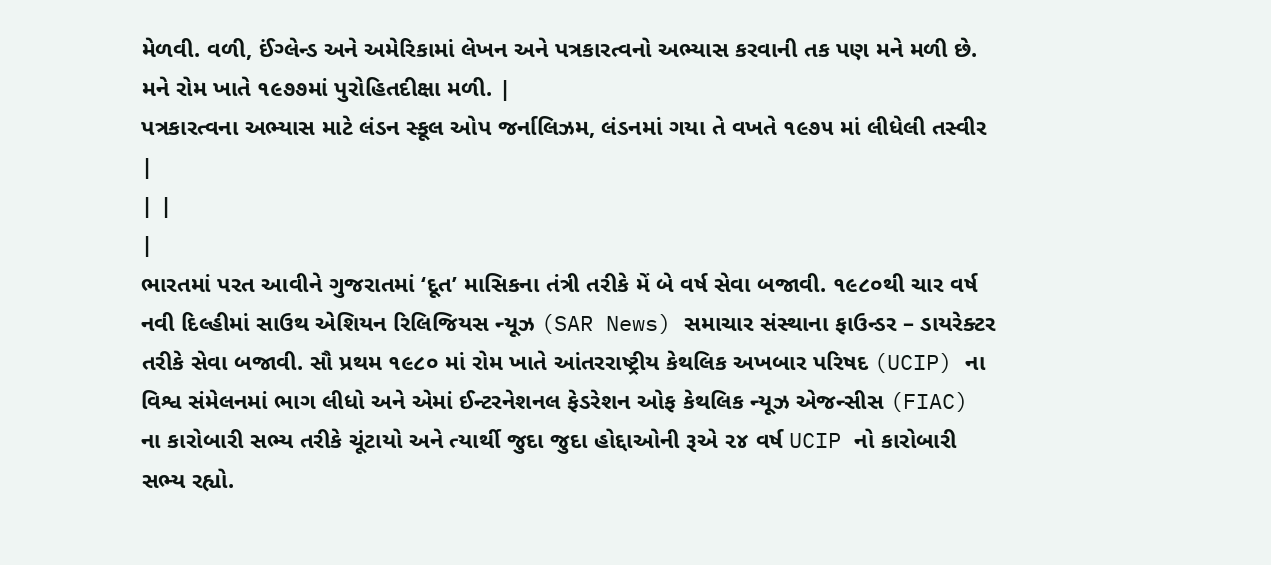મેળવી. વળી, ઈંગ્લેન્ડ અને અમેરિકામાં લેખન અને પત્રકારત્વનો અભ્યાસ કરવાની તક પણ મને મળી છે. મને રોમ ખાતે ૧૯૭૭માં પુરોહિતદીક્ષા મળી. |
પત્રકારત્વના અભ્યાસ માટે લંડન સ્કૂલ ઓપ જર્નાલિઝમ, લંડનમાં ગયા તે વખતે ૧૯૭૫ માં લીધેલી તસ્વીર |
| |
|
ભારતમાં પરત આવીને ગુજરાતમાં ‘દૂત’ માસિકના તંત્રી તરીકે મેં બે વર્ષ સેવા બજાવી. ૧૯૮૦થી ચાર વર્ષ નવી દિલ્હીમાં સાઉથ એશિયન રિલિજિયસ ન્યૂઝ (SAR News) સમાચાર સંસ્થાના ફાઉન્ડર – ડાયરેક્ટર તરીકે સેવા બજાવી. સૌ પ્રથમ ૧૯૮૦ માં રોમ ખાતે આંતરરાષ્ટ્રીય કેથલિક અખબાર પરિષદ (UCIP) ના વિશ્વ સંમેલનમાં ભાગ લીધો અને એમાં ઈન્ટરનેશનલ ફેડરેશન ઓફ કેથલિક ન્યૂઝ એજન્સીસ (FIAC) ના કારોબારી સભ્ય તરીકે ચૂંટાયો અને ત્યાર્થી જુદા જુદા હોદ્દાઓની રૂએ ૨૪ વર્ષ UCIP નો કારોબારી સભ્ય રહ્યો.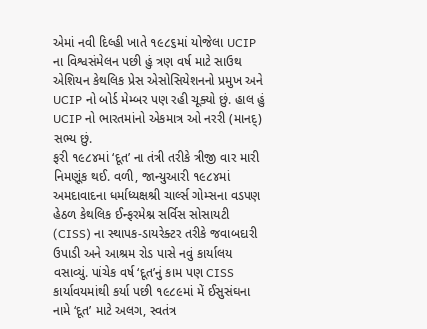એમાં નવી દિલ્હી ખાતે ૧૯૮૬માં યોજેલા UCIP ના વિશ્વસંમેલન પછી હું ત્રણ વર્ષ માટે સાઉથ એશિયન કેથલિક પ્રેસ એસોસિયેશનનો પ્રમુખ અને UCIP નો બોર્ડ મેમ્બર પણ રહી ચૂક્યો છું. હાલ હું UCIP નો ભારતમાંનો એકમાત્ર ઓ નરરી (માનદ્) સભ્ય છું.
ફરી ૧૯૮૪માં ‘દૂત’ ના તંત્રી તરીકે ત્રીજી વાર મારી નિમણૂંક થઈ. વળી, જાન્યુઆરી ૧૯૮૪માં અમદાવાદના ધર્માધ્યક્ષશ્રી ચાર્લ્સ ગોમ્સના વડપણ હેઠળ કેથલિક ઈન્ફરમેશ્ન સર્વિસ સોસાયટી (CISS) ના સ્થાપક-ડાયરેક્ટર તરીકે જવાબદારી ઉપાડી અને આશ્રમ રોડ પાસે નવું કાર્યાલય વસાવ્યું. પાંચેક વર્ષ ‘દૂત’નું કામ પણ CISS કાર્યાવયમાંથી કર્યા પછી ૧૯૮૯માં મેં ઈસુસંઘના નામે ‘દૂત’ માટે અલગ, સ્વતંત્ર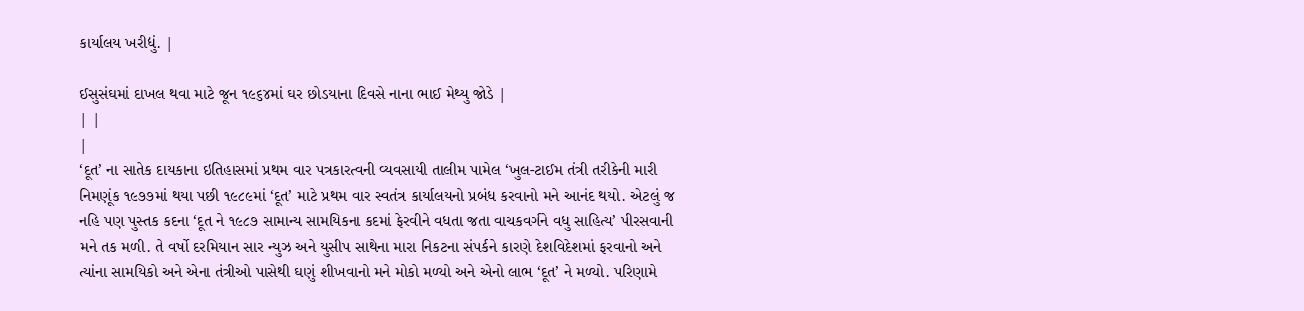કાર્યાલય ખરીદ્યું. |

ઈસુસંઘમાં દાખલ થવા માટે જૂન ૧૯૬૪માં ઘર છોડયાના દિવસે નાના ભાઈ મેથ્યુ જોડે |
| |
|
‘દૂત’ ના સાતેક દાયકાના ઇતિહાસમાં પ્રથમ વાર પત્રકારત્વની વ્યવસાયી તાલીમ પામેલ ‘ખુલ-ટાઈમ તંત્રી તરીકેની મારી નિમણૂંક ૧૯૭૭માં થયા પછી ૧૯૮૯માં ‘દૂત’ માટે પ્રથમ વાર સ્વતંત્ર કાર્યાલયનો પ્રબંધ કરવાનો મને આનંદ થયો. એટલું જ નહિ પણ પુસ્તક કદના ‘દૂત ને ૧૯૮૭ સામાન્ય સામયિકના કદમાં ફેરવીને વધતા જતા વાચકવર્ગને વધુ સાહિત્ય’ પીરસવાની મને તક મળી. તે વર્ષો દરમિયાન સાર ન્યુઝ અને યુસીપ સાથેના મારા નિકટના સંપર્કને કારણે દેશવિદેશમાં ફરવાનો અને ત્યાંના સામયિકો અને એના તંત્રીઓ પાસેથી ઘણું શીખવાનો મને મોકો મળ્યો અને એનો લાભ ‘દૂત’ ને મળ્યો. પરિણામે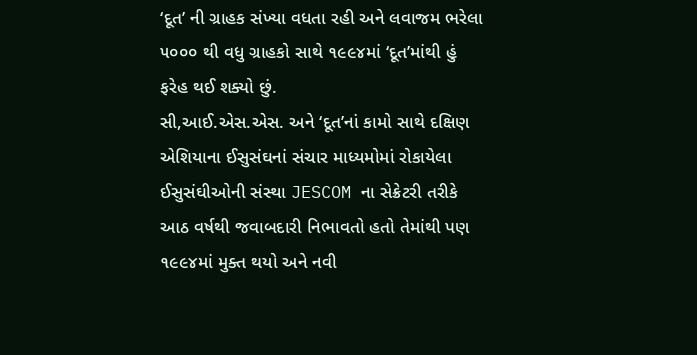‘દૂત’ ની ગ્રાહક સંખ્યા વધતા રહી અને લવાજમ ભરેલા ૫૦૦૦ થી વધુ ગ્રાહકો સાથે ૧૯૯૪માં ‘દૂત’માંથી હું ફરેહ થઈ શક્યો છું.
સી,આઈ.એસ.એસ. અને ‘દૂત’નાં કામો સાથે દક્ષિણ એશિયાના ઈસુસંઘનાં સંચાર માધ્યમોમાં રોકાયેલા ઈસુસંઘીઓની સંસ્થા JESCOM ના સેક્રેટરી તરીકે આઠ વર્ષથી જવાબદારી નિભાવતો હતો તેમાંથી પણ ૧૯૯૪માં મુક્ત થયો અને નવી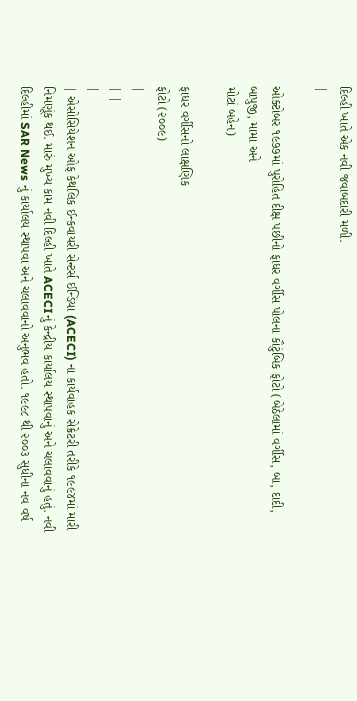દિલ્હી ખાતે એક નવી જવાબદારી મળી.
|

ઓક્ટોબર ૧૯૭૭માં પુરોહિત દીક્ષ પછીનો ફાધર વર્ગીસ પોલના કૌટુંબિક ફોટો (બેઠેલામાં વર્ગીસ, બા, દાદી, બાપુજી, મામા અને
મોટાં બહેન)

ફાધર વર્ગીસનો લાક્ષણિક
ફોટો (૨૦૦૯)
|
| |
|
| એસોસિયેશન ઓફ કેથલિક ઈન્કવાયરી સેન્ટર્સ ઈન્ડિયા (ACECI) ના કાર્યવાહક સેક્રેટરી તરીકે ૧૯૯૪માં મારી નિમણૂંક થઈ. મારું મુખ્ય કામ નવી દિલ્હી ખાતે ACECIનું કેન્દ્રીય કાર્યાલય સ્થાપવાનું અને ચલાવવાનું હતું. નવી દિલ્હીમાં SAR News નું કાર્યાલય સ્થાપવા અને ચલાવવાનો અનુભવ હતો. ૧૯૯૮ થી ૨૦૦૩ સુધીના નવ વર્ષ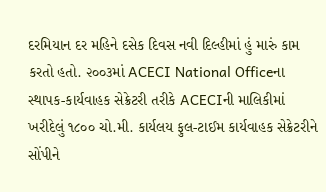દરમિયાન દર મહિને દસેક દિવસ નવી દિલ્હીમાં હું મારું કામ કરતો હતો. ૨૦૦૩માં ACECI National Officeના સ્થાપક-કાર્યવાહક સેક્રેટરી તરીકે ACECIની માલિકીમાં ખરીદેલું ૧૮૦૦ ચો.મી. કાર્યલય ફુલ-ટાઈમ કાર્યવાહક સેક્રેટરીને સોંપીને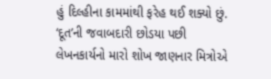હું દિલ્હીના કામમાંથી ફરેહ થઈ શક્યો છું.
‘દૂત’ની જવાબદારી છોડયા પછી લેખનકાર્યનો મારો શોખ જાણનાર મિત્રોએ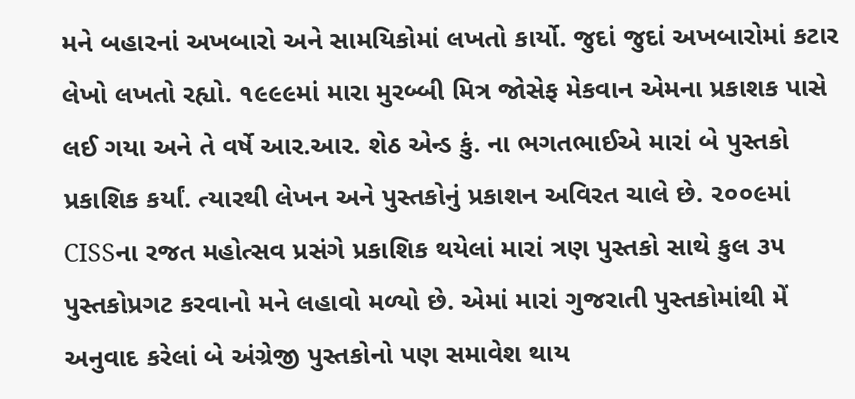મને બહારનાં અખબારો અને સામયિકોમાં લખતો કાર્યો. જુદાં જુદાં અખબારોમાં કટાર લેખો લખતો રહ્યો. ૧૯૯૯માં મારા મુરબ્બી મિત્ર જોસેફ મેકવાન એમના પ્રકાશક પાસે લઈ ગયા અને તે વર્ષે આર.આર. શેઠ એન્ડ કું. ના ભગતભાઈએ મારાં બે પુસ્તકો પ્રકાશિક કર્યાં. ત્યારથી લેખન અને પુસ્તકોનું પ્રકાશન અવિરત ચાલે છે. ૨૦૦૯માં CISSના રજત મહોત્સવ પ્રસંગે પ્રકાશિક થયેલાં મારાં ત્રણ પુસ્તકો સાથે કુલ ૩૫ પુસ્તકોપ્રગટ કરવાનો મને લહાવો મળ્યો છે. એમાં મારાં ગુજરાતી પુસ્તકોમાંથી મેં અનુવાદ કરેલાં બે અંગ્રેજી પુસ્તકોનો પણ સમાવેશ થાય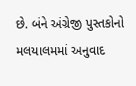છે. બંને અંગ્રેજી પુસ્તકોનો મલયાલમમાં અનુવાદ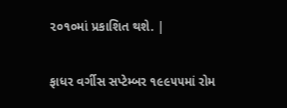૨૦૧૦માં પ્રકાશિત થશે. |

ફાધર વર્ગીસ સપ્ટેમ્બર ૧૯૯૫૫માં રોમ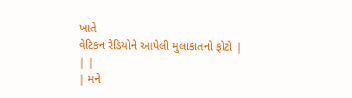ખાતે
વેટિકન રેડિયોને આપેલી મુલાકાતનો ફોટો |
| |
| મને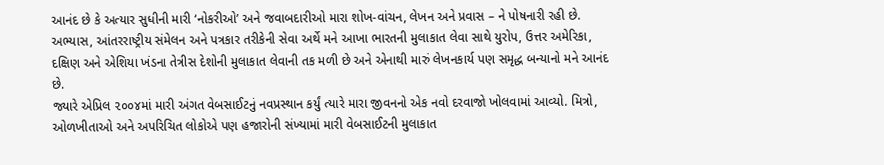આનંદ છે કે અત્યાર સુધીની મારી ‘નોકરીઓ’ અને જવાબદારીઓ મારા શોખ-વાંચન, લેખન અને પ્રવાસ – ને પોષનારી રહી છે. અભ્યાસ, આંતરરાષ્ટ્રીય સંમેલન અને પત્રકાર તરીકેની સેવા અર્થે મને આખા ભારતની મુલાકાત લેવા સાથે યુરોપ, ઉત્તર અમેરિકા, દક્ષિણ અને એશિયા ખંડના તેત્રીસ દેશોની મુલાકાત લેવાની તક મળી છે અને એનાથી મારું લેખનકાર્ય પણ સમૃદ્ધ બન્યાનો મને આનંદ છે.
જ્યારે એપ્રિલ ૨૦૦૪માં મારી અંગત વેબસાઈટનું નવપ્રસ્થાન કર્યું ત્યારે મારા જીવનનો એક નવો દરવાજો ખોલવામાં આવ્યો. મિત્રો, ઓળખીતાઓ અને અપરિચિત લોકોએ પણ હજારોની સંખ્યામાં મારી વેબસાઈટની મુલાકાત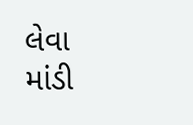લેવા માંડી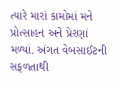ત્યારે મારાં કામોમાં મને પ્રોત્સાહન અને પ્રેરણાં મળ્યાં. અંગત વેબસાઈટની સફળતાથી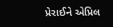પ્રેરાઈને એપ્રિલ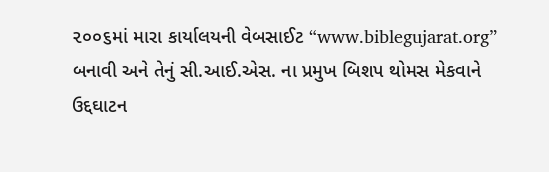૨૦૦૬માં મારા કાર્યાલયની વેબસાઈટ “www.biblegujarat.org” બનાવી અને તેનું સી.આઈ.એસ. ના પ્રમુખ બિશપ થોમસ મેકવાને ઉદ્દઘાટન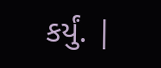કર્યું. |